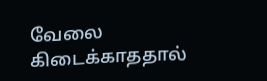வேலை கிடைக்காததால்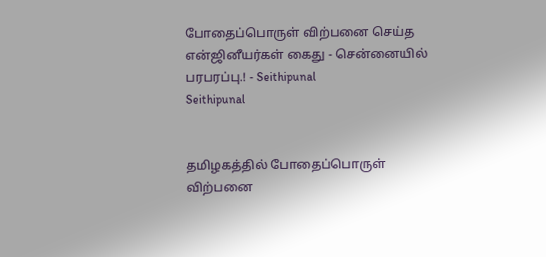போதைப்பொருள் விற்பனை செய்த என்ஜினீயர்கள் கைது - சென்னையில் பரபரப்பு.! - Seithipunal
Seithipunal


தமிழகத்தில் போதைப்பொருள் விற்பனை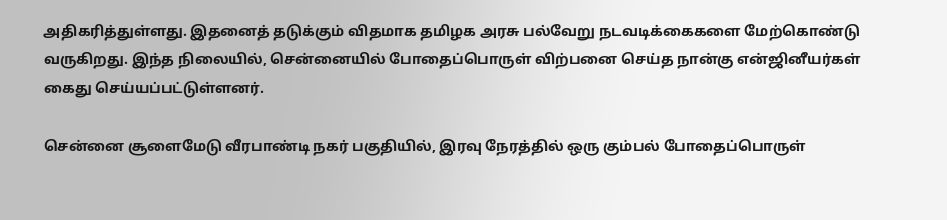அதிகரித்துள்ளது. இதனைத் தடுக்கும் விதமாக தமிழக அரசு பல்வேறு நடவடிக்கைகளை மேற்கொண்டு வருகிறது. இந்த நிலையில், சென்னையில் போதைப்பொருள் விற்பனை செய்த நான்கு என்ஜினீயர்கள் கைது செய்யப்பட்டுள்ளனர்.

சென்னை சூளைமேடு வீரபாண்டி நகர் பகுதியில், இரவு நேரத்தில் ஒரு கும்பல் போதைப்பொருள்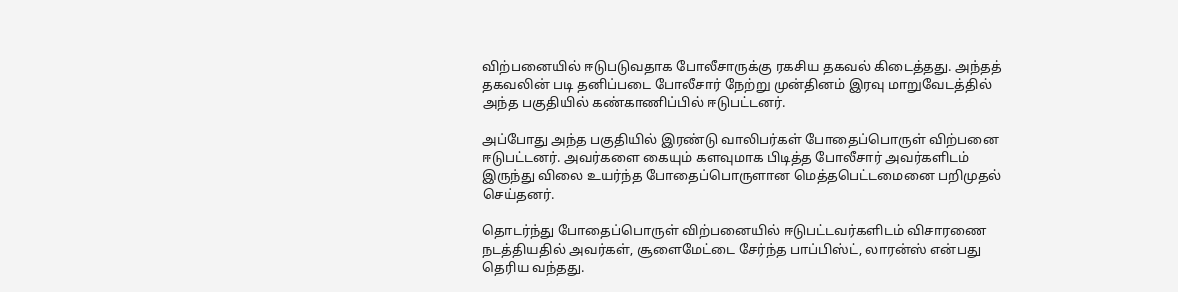விற்பனையில் ஈடுபடுவதாக போலீசாருக்கு ரகசிய தகவல் கிடைத்தது. அந்தத் தகவலின் படி தனிப்படை போலீசார் நேற்று முன்தினம் இரவு மாறுவேடத்தில் அந்த பகுதியில் கண்காணிப்பில் ஈடுபட்டனர்.

அப்போது அந்த பகுதியில் இரண்டு வாலிபர்கள் போதைப்பொருள் விற்பனை ஈடுபட்டனர். அவர்களை கையும் களவுமாக பிடித்த போலீசார் அவர்களிடம் இருந்து விலை உயர்ந்த போதைப்பொருளான மெத்தபெட்டமைனை பறிமுதல் செய்தனர்.

தொடர்ந்து போதைப்பொருள் விற்பனையில் ஈடுபட்டவர்களிடம் விசாரணை நடத்தியதில் அவர்கள், சூளைமேட்டை சேர்ந்த பாப்பிஸ்ட், லாரன்ஸ் என்பது தெரிய வந்தது.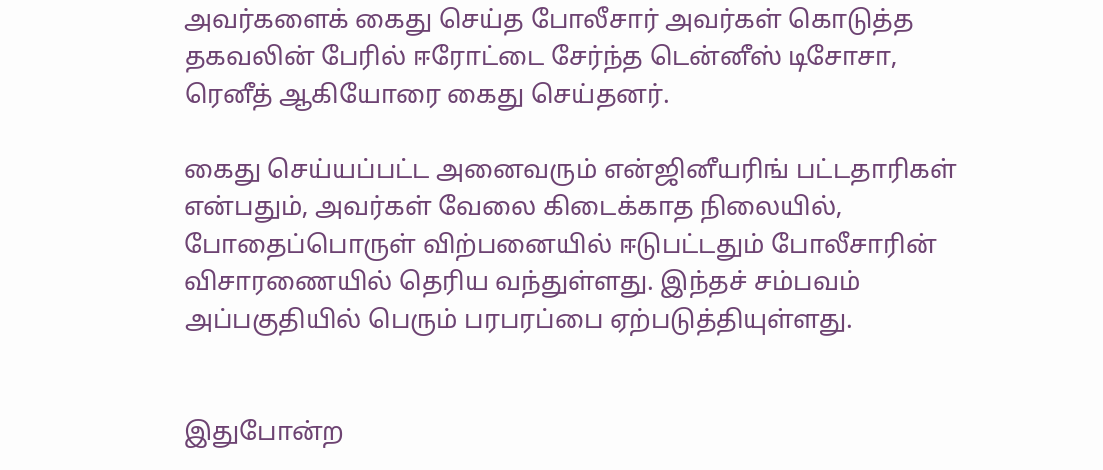அவர்களைக் கைது செய்த போலீசார் அவர்கள் கொடுத்த தகவலின் பேரில் ஈரோட்டை சேர்ந்த டென்னீஸ் டிசோசா, ரெனீத் ஆகியோரை கைது செய்தனர்.

கைது செய்யப்பட்ட அனைவரும் என்ஜினீயரிங் பட்டதாரிகள் என்பதும், அவர்கள் வேலை கிடைக்காத நிலையில், போதைப்பொருள் விற்பனையில் ஈடுபட்டதும் போலீசாரின் விசாரணையில் தெரிய வந்துள்ளது. இந்தச் சம்பவம் அப்பகுதியில் பெரும் பரபரப்பை ஏற்படுத்தியுள்ளது.


இதுபோன்ற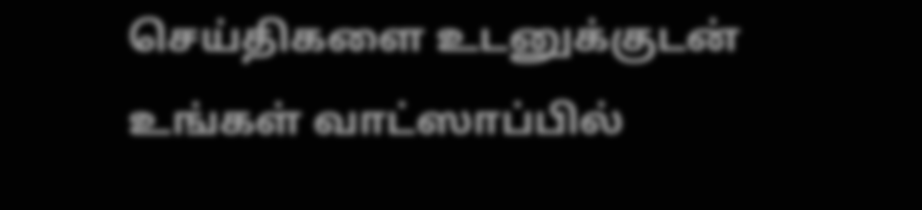செய்திகளை உடனுக்குடன் உங்கள் வாட்ஸாப்பில்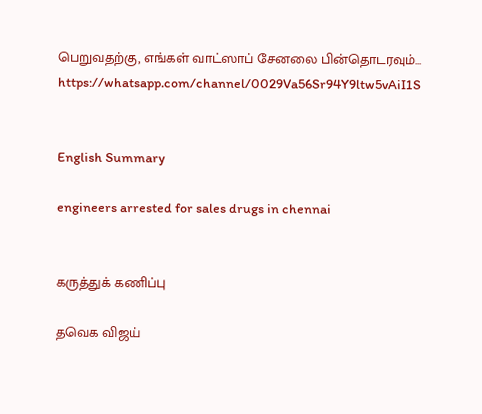பெறுவதற்கு, எங்கள் வாட்ஸாப் சேனலை பின்தொடரவும்... https://whatsapp.com/channel/0029Va56Sr94Y9ltw5vAiI1S


English Summary

engineers arrested for sales drugs in chennai


கருத்துக் கணிப்பு

தவெக விஜய்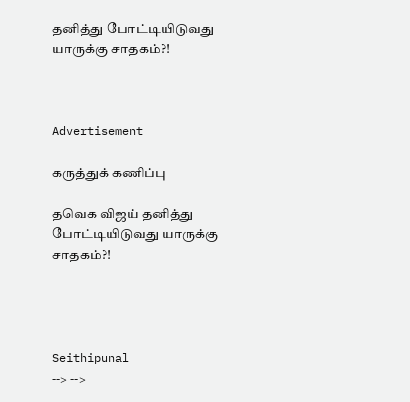தனித்து போட்டியிடுவது யாருக்கு சாதகம்?!



Advertisement

கருத்துக் கணிப்பு

தவெக விஜய் தனித்து போட்டியிடுவது யாருக்கு சாதகம்?!




Seithipunal
--> -->